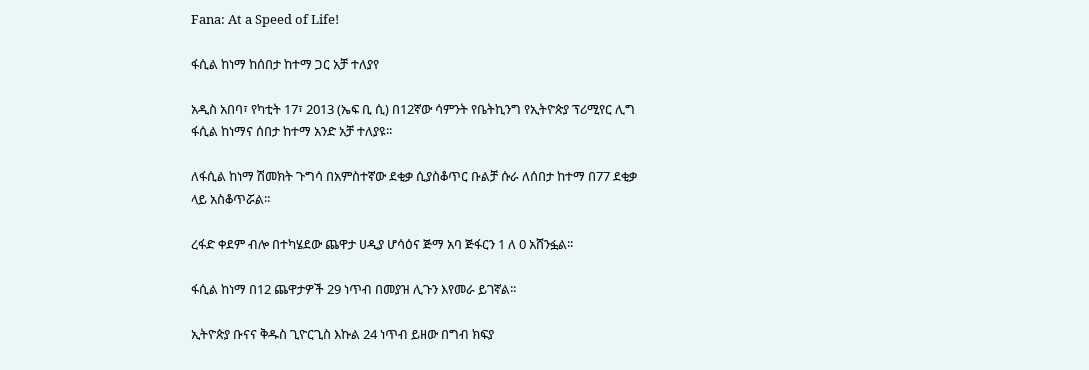Fana: At a Speed of Life!

ፋሲል ከነማ ከሰበታ ከተማ ጋር አቻ ተለያየ

አዲስ አበባ፣ የካቲት 17፣ 2013 (ኤፍ ቢ ሲ) በ12ኛው ሳምንት የቤትኪንግ የኢትዮጵያ ፕሪሚየር ሊግ ፋሲል ከነማና ሰበታ ከተማ አንድ አቻ ተለያዩ፡፡

ለፋሲል ከነማ ሽመክት ጉግሳ በአምስተኛው ደቂቃ ሲያስቆጥር ቡልቻ ሱራ ለሰበታ ከተማ በ77 ደቂቃ ላይ አስቆጥሯል፡፡

ረፋድ ቀደም ብሎ በተካሄደው ጨዋታ ሀዲያ ሆሳዕና ጅማ አባ ጅፋርን 1 ለ 0 አሸንፏል፡፡

ፋሲል ከነማ በ12 ጨዋታዎች 29 ነጥብ በመያዝ ሊጉን እየመራ ይገኛል፡፡

ኢትዮጵያ ቡናና ቅዱስ ጊዮርጊስ እኩል 24 ነጥብ ይዘው በግብ ክፍያ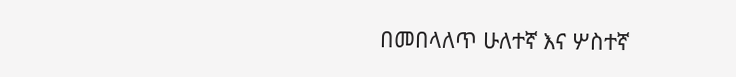በመበላለጥ ሁለተኛ እና ሦስተኛ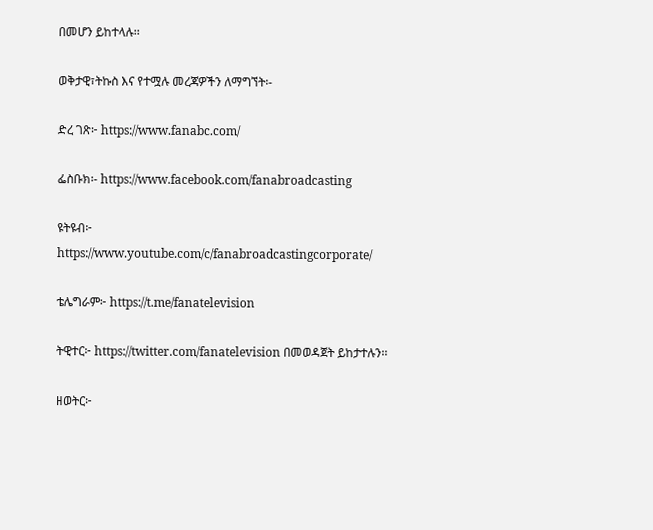በመሆን ይከተላሉ፡፡

ወቅታዊ፣ትኩስ እና የተሟሉ መረጃዎችን ለማግኘት፡-

ድረ ገጽ፦ https://www.fanabc.com/

ፌስቡክ፡- https://www.facebook.com/fanabroadcasting

ዩትዩብ፦ https://www.youtube.com/c/fanabroadcastingcorporate/

ቴሌግራም፦ https://t.me/fanatelevision

ትዊተር፦ https://twitter.com/fanatelevision በመወዳጀት ይከታተሉን፡፡

ዘወትር፦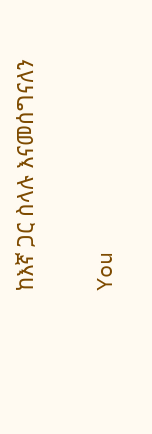ከእኛ ጋር ስላሉ እናመሰግናለን

You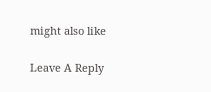might also like

Leave A Reply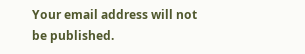Your email address will not be published.